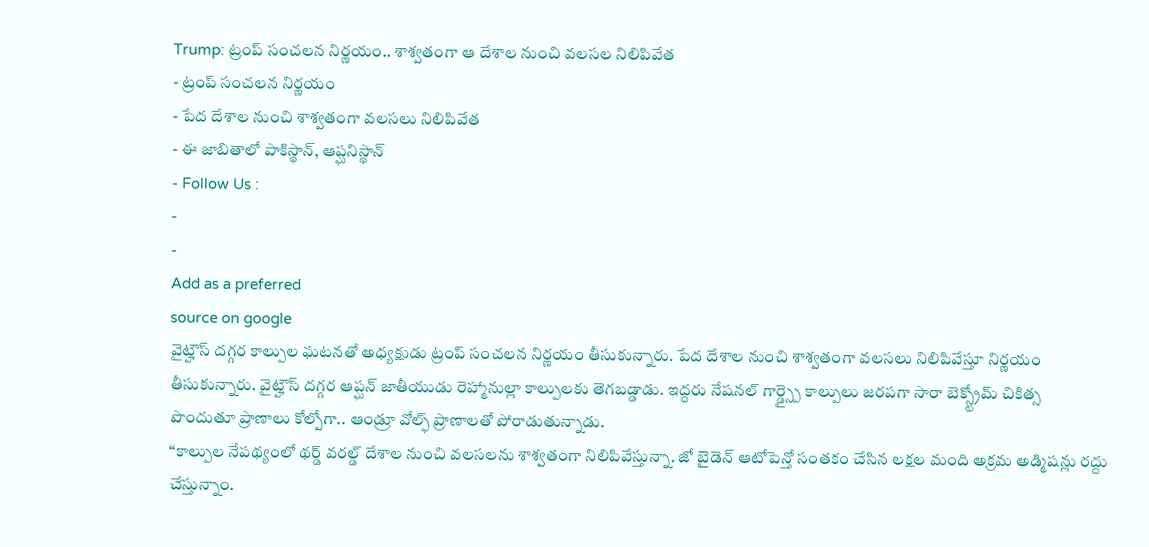Trump: ట్రంప్ సంచలన నిర్ణయం.. శాశ్వతంగా ఆ దేశాల నుంచి వలసల నిలిపివేత
- ట్రంప్ సంచలన నిర్ణయం
- పేద దేశాల నుంచి శాశ్వతంగా వలసలు నిలిపివేత
- ఈ జాబితాలో పాకిస్థాన్, ఆప్ఘనిస్థాన్
- Follow Us :
-
-
Add as a preferred
source on google
వైట్హౌస్ దగ్గర కాల్పుల ఘటనతో అధ్యక్షుడు ట్రంప్ సంచలన నిర్ణయం తీసుకున్నారు. పేద దేశాల నుంచి శాశ్వతంగా వలసలు నిలిపివేస్తూ నిర్ణయం తీసుకున్నారు. వైట్హౌస్ దగ్గర ఆప్ఘన్ జాతీయుడు రెహ్మానుల్లా కాల్పులకు తెగబడ్డాడు. ఇద్దరు నేషనల్ గార్డ్స్పై కాల్పులు జరపగా సారా బెక్స్ట్రోమ్ చికిత్స పొందుతూ ప్రాణాలు కోల్పోగా.. ఆండ్రూ వోల్ఫ్ ప్రాణాలతో పోరాడుతున్నాడు.
‘‘కాల్పుల నేపథ్యంలో థర్డ్ వరల్డ్ దేశాల నుంచి వలసలను శాశ్వతంగా నిలిపివేస్తున్నా. జో బైడెన్ ఆటోపెన్తో సంతకం చేసిన లక్షల మంది అక్రమ అడ్మిషన్లు రద్దు చేస్తున్నాం.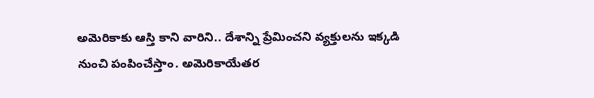అమెరికాకు ఆస్తి కాని వారిని.. దేశాన్ని ప్రేమించని వ్యక్తులను ఇక్కడి నుంచి పంపించేస్తాం. అమెరికాయేతర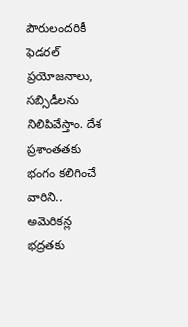పౌరులందరికీ ఫెడరల్ ప్రయోజనాలు, సబ్సిడీలను నిలిపివేస్తాం. దేశ ప్రశాంతతకు భంగం కలిగించే వారిని.. అమెరికన్ల భద్రతకు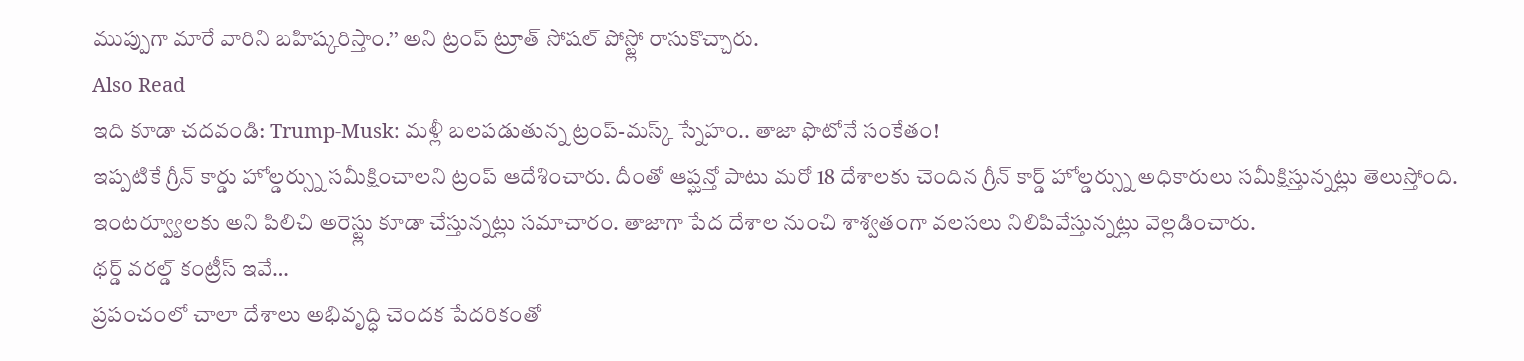ముప్పుగా మారే వారిని బహిష్కరిస్తాం.’’ అని ట్రంప్ ట్రూత్ సోషల్ పోస్ట్లో రాసుకొచ్చారు.
Also Read
ఇది కూడా చదవండి: Trump-Musk: మళ్లీ బలపడుతున్న ట్రంప్-మస్క్ స్నేహం.. తాజా ఫొటోనే సంకేతం!
ఇప్పటికే గ్రీన్ కార్డు హోల్డర్స్ను సమీక్షించాలని ట్రంప్ ఆదేశించారు. దీంతో ఆప్ఘన్తో పాటు మరో 18 దేశాలకు చెందిన గ్రీన్ కార్డ్ హోల్డర్స్ను అధికారులు సమీక్షిస్తున్నట్లు తెలుస్తోంది. ఇంటర్వ్యూలకు అని పిలిచి అరెస్ట్లు కూడా చేస్తున్నట్లు సమాచారం. తాజాగా పేద దేశాల నుంచి శాశ్వతంగా వలసలు నిలిపివేస్తున్నట్లు వెల్లడించారు.
థర్డ్ వరల్డ్ కంట్రీస్ ఇవే…
ప్రపంచంలో చాలా దేశాలు అభివృద్ధి చెందక పేదరికంతో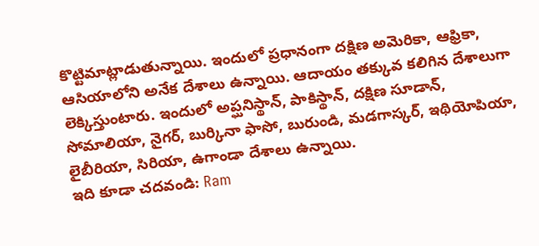కొట్టిమాట్లాడుతున్నాయి. ఇందులో ప్రధానంగా దక్షిణ అమెరికా, ఆఫ్రికా, ఆసియాలోని అనేక దేశాలు ఉన్నాయి. ఆదాయం తక్కువ కలిగిన దేశాలుగా లెక్కిస్తుంటారు. ఇందులో అప్ఘనిస్థాన్, పాకిస్థాన్, దక్షిణ సూడాన్, సోమాలియా, నైగర్, బుర్కినా ఫాసో, బురుండి, మడగాస్కర్, ఇథియోపియా, లైబీరియా, సిరియా, ఉగాండా దేశాలు ఉన్నాయి.
ఇది కూడా చదవండి: Ram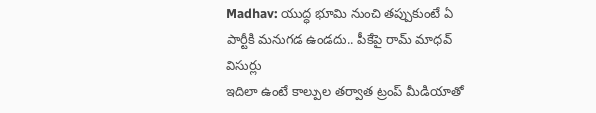Madhav: యుద్ధ భూమి నుంచి తప్పుకుంటే ఏ పార్టీకి మనుగడ ఉండదు.. పీకేపై రామ్ మాధవ్ విసుర్లు
ఇదిలా ఉంటే కాల్పుల తర్వాత ట్రంప్ మీడియాతో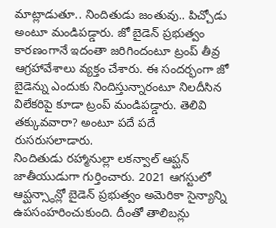మాట్లాడుతూ.. నిందితుడు జంతువు.. పిచ్చోడు అంటూ మండిపడ్డారు. జో బైడెన్ ప్రభుత్వం కారణంగానే ఇదంతా జరిగిందంటూ ట్రంప్ తీవ్ర ఆగ్రహావేశాలు వ్యక్తం చేశారు. ఈ సందర్భంగా జో బైడెన్ను ఎందుకు నిందిస్తున్నారంటూ నిలదీసిన విలేకరిపై కూడా ట్రంప్ మండిపడ్డారు. తెలివి తక్కువవారా? అంటూ పదే పదే రుసరుసలాడారు.
నిందితుడు రహ్మానుల్లా లకన్వాల్ ఆప్ఘన్ జాతీయుడుగా గుర్తించారు. 2021 ఆగస్టులో ఆప్ఘన్స్థాన్లో బైడెన్ ప్రభుత్వం అమెరికా సైన్యాన్ని ఉపసంహరించుకుంది. దీంతో తాలిబన్లు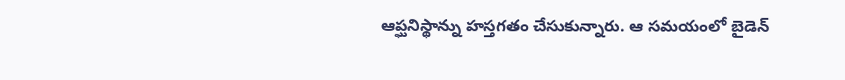ఆప్ఘనిస్థాన్ను హస్తగతం చేసుకున్నారు. ఆ సమయంలో బైడెన్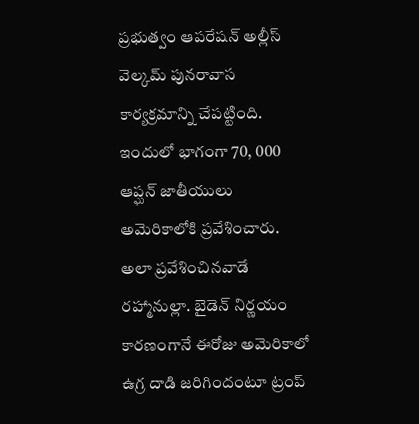ప్రభుత్వం ఆపరేషన్ అల్లీస్ వెల్కమ్ పునరావాస కార్యక్రమాన్ని చేపట్టింది. ఇందులో భాగంగా 70, 000 ఆప్ఘన్ జాతీయులు అమెరికాలోకి ప్రవేశించారు. అలా ప్రవేశించినవాడే రహ్మానుల్లా. బైడెన్ నిర్ణయం కారణంగానే ఈరోజు అమెరికాలో ఉగ్ర దాడి జరిగిందంటూ ట్రంప్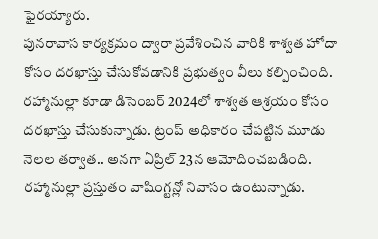ఫైరయ్యారు.
పునరావాస కార్యక్రమం ద్వారా ప్రవేశించిన వారికి శాశ్వత హోదా కోసం దరఖాస్తు చేసుకోవడానికి ప్రభుత్వం వీలు కల్పించింది. రహ్మానుల్లా కూడా డిసెంబర్ 2024లో శాశ్వత ఆశ్రయం కోసం దరఖాస్తు చేసుకున్నాడు. ట్రంప్ అధికారం చేపట్టిన మూడు నెలల తర్వాత.. అనగా ఏప్రిల్ 23న ఆమోదించబడింది. రహ్మానుల్లా ప్రస్తుతం వాషింగ్టన్లో నివాసం ఉంటున్నాడు.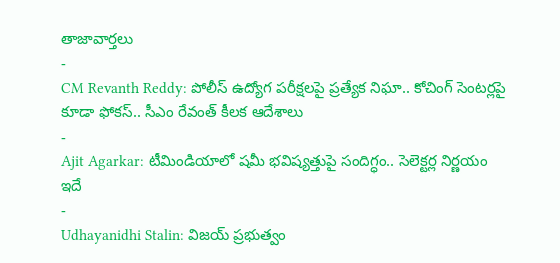తాజావార్తలు
-
CM Revanth Reddy: పోలీస్ ఉద్యోగ పరీక్షలపై ప్రత్యేక నిఘా.. కోచింగ్ సెంటర్లపై కూడా ఫోకస్.. సీఎం రేవంత్ కీలక ఆదేశాలు
-
Ajit Agarkar: టీమిండియాలో షమీ భవిష్యత్తుపై సందిగ్ధం.. సెలెక్టర్ల నిర్ణయం ఇదే
-
Udhayanidhi Stalin: విజయ్ ప్రభుత్వం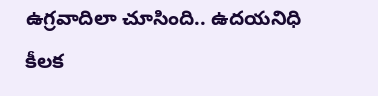ఉగ్రవాదిలా చూసింది.. ఉదయనిధి కీలక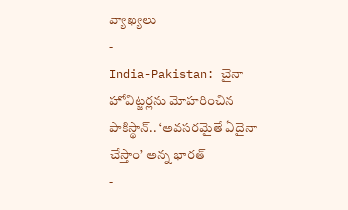వ్యాఖ్యలు
-
India-Pakistan: చైనా హోవిట్జర్లను మోహరించిన పాకిస్థాన్.. ‘అవసరమైతే ఏదైనా చేస్తాం’ అన్న భారత్
-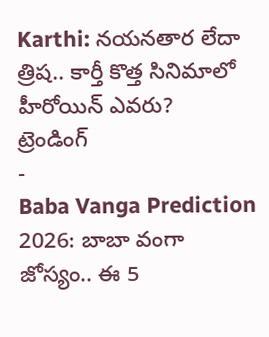Karthi: నయనతార లేదా త్రిష.. కార్తీ కొత్త సినిమాలో హీరోయిన్ ఎవరు?
ట్రెండింగ్
-
Baba Vanga Prediction 2026: బాబా వంగా జోస్యం.. ఈ 5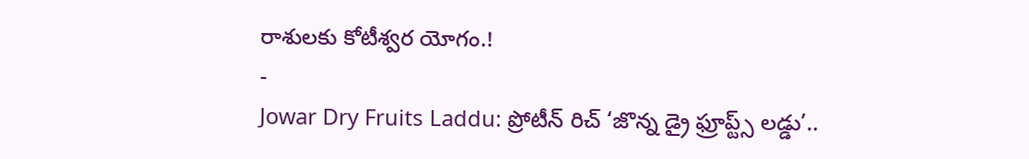రాశులకు కోటీశ్వర యోగం.!
-
Jowar Dry Fruits Laddu: ప్రోటీన్ రిచ్ ‘జొన్న డ్రై ఫ్రూప్ట్స్ లడ్డు’..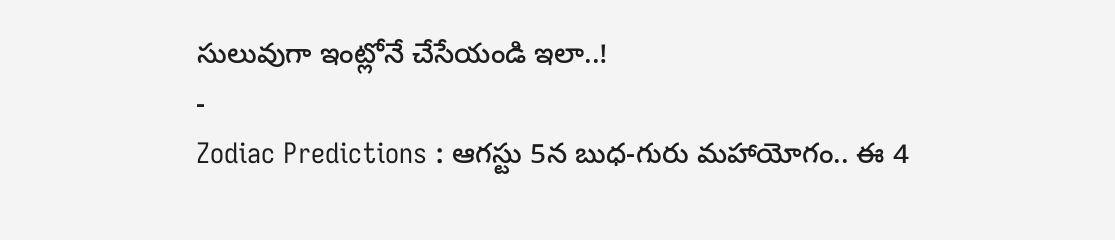సులువుగా ఇంట్లోనే చేసేయండి ఇలా..!
-
Zodiac Predictions : ఆగస్టు 5న బుధ-గురు మహాయోగం.. ఈ 4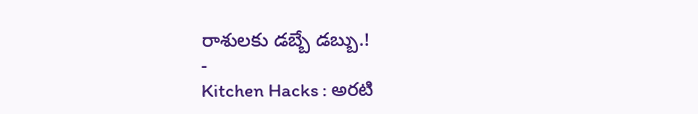రాశులకు డబ్బే డబ్బు.!
-
Kitchen Hacks : అరటి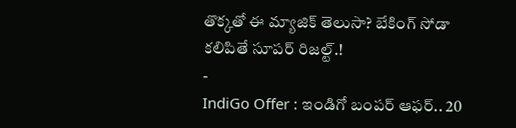తొక్కతో ఈ మ్యాజిక్ తెలుసా? బేకింగ్ సోడా కలిపితే సూపర్ రిజల్ట్.!
-
IndiGo Offer : ఇండిగో బంపర్ ఆఫర్.. 20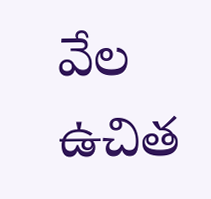వేల ఉచిత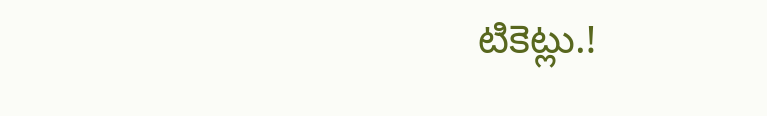టికెట్లు.!